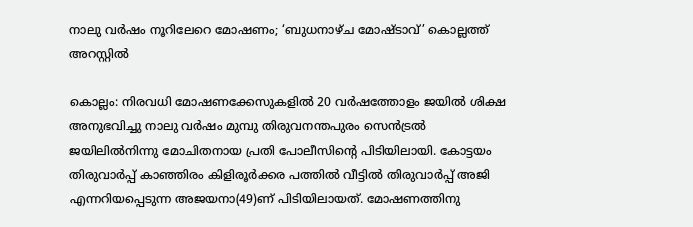നാലു വര്‍ഷം നൂറിലേറെ മോഷണം; ‘ബുധനാഴ്ച മോഷ്ടാവ്’ കൊല്ലത്ത് അറസ്റ്റില്‍

കൊല്ലം: നിരവധി മോഷണക്കേസുകളില്‍ 20 വര്‍ഷത്തോളം ജയില്‍ ശിക്ഷ അനുഭവിച്ചു നാലു വര്‍ഷം മുമ്പു തിരുവനന്തപുരം സെന്‍ട്രല്‍ ജയിലില്‍നിന്നു മോചിതനായ പ്രതി പോലീസിന്റെ പിടിയിലായി. കോട്ടയം തിരുവാര്‍പ്പ് കാഞ്ഞിരം കിളിരൂര്‍ക്കര പത്തില്‍ വീട്ടില്‍ തിരുവാര്‍പ്പ് അജി എന്നറിയപ്പെടുന്ന അജയനാ(49)ണ് പിടിയിലായത്. മോഷണത്തിനു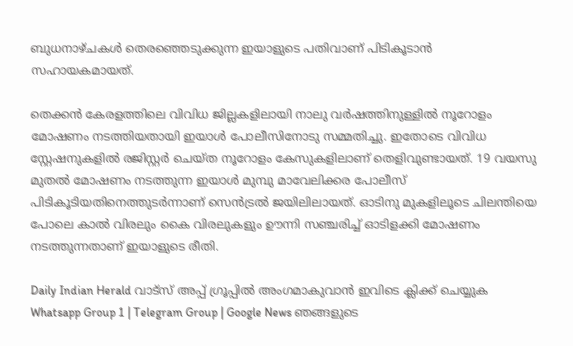ബുധനാഴ്ചകള്‍ തെരഞ്ഞെടുക്കുന്ന ഇയാളുടെ പതിവാണ് പിടികൂടാന്‍ സഹായകമായത്.

തെക്കന്‍ കേരളത്തിലെ വിവിധ ജില്ലകളിലായി നാലു വര്‍ഷത്തിനുള്ളില്‍ നൂറോളം മോഷണം നടത്തിയതായി ഇയാള്‍ പോലീസിനോടു സമ്മതിച്ചു. ഇതോടെ വിവിധ സ്റ്റേഷനുകളില്‍ രജിസ്റ്റര്‍ ചെയ്ത നൂറോളം കേസുകളിലാണ് തെളിവുണ്ടായത്. 19 വയസു മുതല്‍ മോഷണം നടത്തുന്ന ഇയാള്‍ മുമ്പു മാവേലിക്കര പോലീസ് പിടികൂടിയതിനെത്തുടര്‍ന്നാണ് സെന്‍ട്രല്‍ ജയിലിലായത്. ഓടിനു മുകളിലൂടെ ചിലന്തിയെ പോലെ കാല്‍ വിരലും കൈ വിരലുകളും ഊന്നി സഞ്ചരിച്ച് ഓടിളക്കി മോഷണം നടത്തുന്നതാണ് ഇയാളുടെ രീതി.

Daily Indian Herald വാട്സ് അപ്പ് ഗ്രൂപ്പിൽ അംഗമാകുവാൻ ഇവിടെ ക്ലിക്ക് ചെയ്യുക Whatsapp Group 1 | Telegram Group | Google News ഞങ്ങളുടെ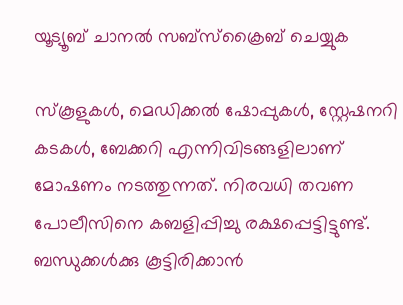യൂട്യൂബ് ചാനൽ സബ്സ്ക്രൈബ് ചെയ്യുക

സ്‌കൂളുകള്‍, മെഡിക്കല്‍ ഷോപ്പുകള്‍, സ്റ്റേഷനറി കടകള്‍, ബേക്കറി എന്നിവിടങ്ങളിലാണ് മോഷണം നടത്തുന്നത്. നിരവധി തവണ പോലീസിനെ കബളിപ്പിച്ചു രക്ഷപ്പെട്ടിട്ടുണ്ട്. ബന്ധുക്കള്‍ക്കു കൂട്ടിരിക്കാന്‍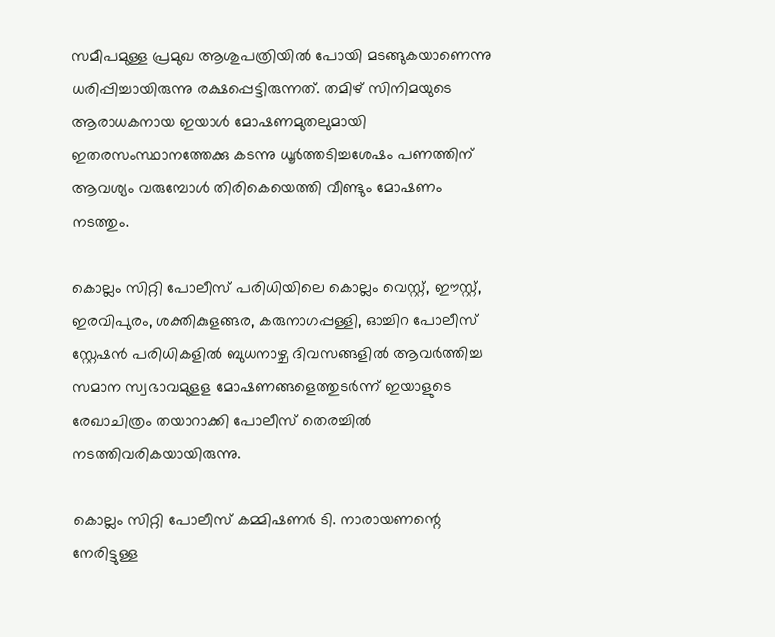സമീപമുള്ള പ്രമുഖ ആശുപത്രിയില്‍ പോയി മടങ്ങുകയാണെന്നു ധരിപ്പിച്ചായിരുന്നു രക്ഷപ്പെട്ടിരുന്നത്. തമിഴ് സിനിമയുടെ ആരാധകനായ ഇയാള്‍ മോഷണമുതലുമായി ഇതരസംസ്ഥാനത്തേക്കു കടന്നു ധൂര്‍ത്തടിച്ചശേഷം പണത്തിന് ആവശ്യം വരുമ്പോള്‍ തിരികെയെത്തി വീണ്ടും മോഷണം നടത്തും.

കൊല്ലം സിറ്റി പോലീസ് പരിധിയിലെ കൊല്ലം വെസ്റ്റ്, ഈസ്റ്റ്, ഇരവിപുരം, ശക്തികുളങ്ങര, കരുനാഗപ്പള്ളി, ഓച്ചിറ പോലീസ് സ്റ്റേഷന്‍ പരിധികളില്‍ ബുധനാഴ്ച ദിവസങ്ങളില്‍ ആവര്‍ത്തിച്ച സമാന സ്വഭാവമുളള മോഷണങ്ങളെത്തുടര്‍ന്ന് ഇയാളുടെ രേഖാചിത്രം തയാറാക്കി പോലീസ് തെരച്ചില്‍ നടത്തിവരികയായിരുന്നു.

കൊല്ലം സിറ്റി പോലീസ് കമ്മിഷണര്‍ ടി. നാരായണന്റെ നേരിട്ടുള്ള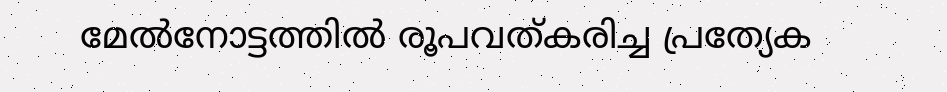മേല്‍നോട്ടത്തില്‍ രൂപവത്കരിച്ച പ്രത്യേക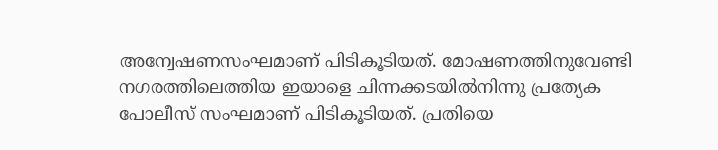അന്വേഷണസംഘമാണ് പിടികൂടിയത്. മോഷണത്തിനുവേണ്ടി നഗരത്തിലെത്തിയ ഇയാളെ ചിന്നക്കടയില്‍നിന്നു പ്രത്യേക പോലീസ് സംഘമാണ് പിടികൂടിയത്. പ്രതിയെ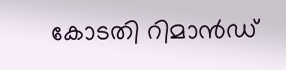കോടതി റിമാന്‍ഡ്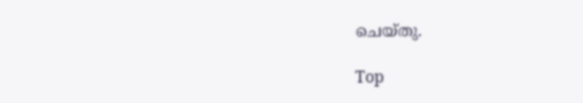ചെയ്തു.

Top